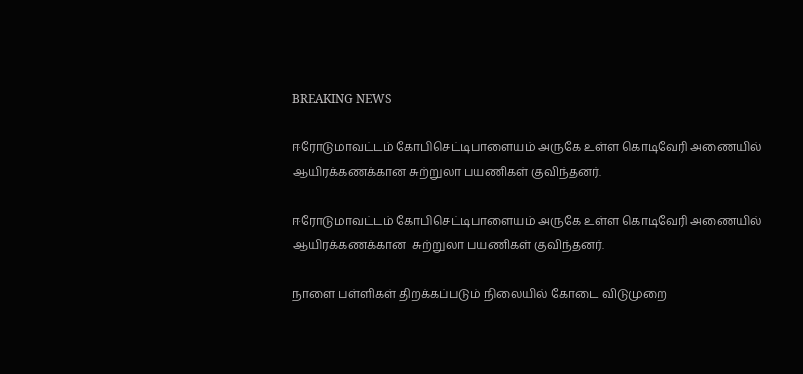BREAKING NEWS

ஈரோடுமாவட்டம் கோபிசெட்டிபாளையம் அருகே உள்ள கொடிவேரி அணையில் ஆயிரக்கணக்கான சுற்றுலா பயணிகள் குவிந்தனர்.

ஈரோடுமாவட்டம் கோபிசெட்டிபாளையம் அருகே உள்ள கொடிவேரி அணையில் ஆயிரக்கணக்கான  சுற்றுலா பயணிகள் குவிந்தனர்.

நாளை பள்ளிகள் திறக்கப்படும் நிலையில் கோடை விடுமுறை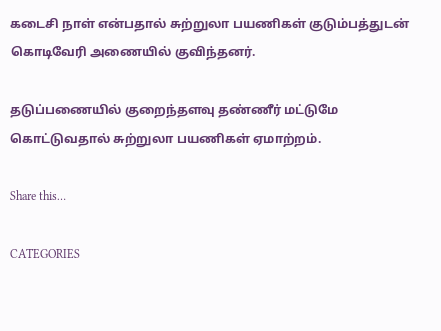கடைசி நாள் என்பதால் சுற்றுலா பயணிகள் குடும்பத்துடன் கொடிவேரி அணையில் குவிந்தனர்.

தடுப்பணையில் குறைந்தளவு தண்ணீர் மட்டுமே கொட்டுவதால் சுற்றுலா பயணிகள் ஏமாற்றம்.

Share this…

CATEGORIES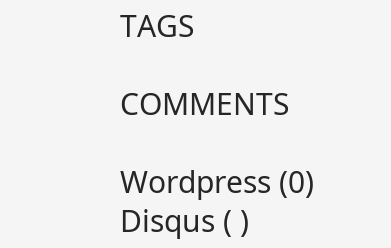TAGS

COMMENTS

Wordpress (0)
Disqus ( )